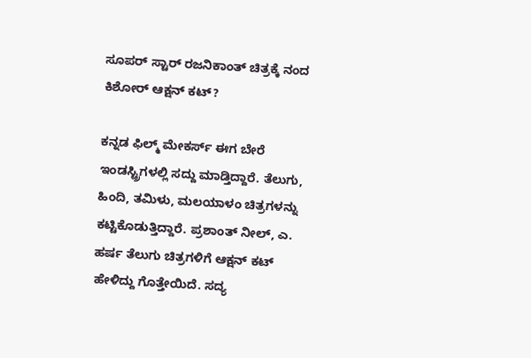ಸೂಪರ್ ಸ್ಟಾರ್ ರಜನಿಕಾಂತ್ ಚಿತ್ರಕ್ಕೆ ನಂದ ಕಿಶೋರ್ ಆಕ್ಷನ್ ಕಟ್?

ಕನ್ನಡ ಫಿಲ್ಮ್ ಮೇಕರ್ಸ್ ಈಗ ಬೇರೆ ಇಂಡಸ್ಟ್ರಿಗಳಲ್ಲಿ ಸದ್ದು ಮಾಡ್ತಿದ್ದಾರೆ. ತೆಲುಗು, ಹಿಂದಿ, ತಮಿಳು, ಮಲಯಾಳಂ ಚಿತ್ರಗಳನ್ನು ಕಟ್ಟಿಕೊಡುತ್ತಿದ್ದಾರೆ. ಪ್ರಶಾಂತ್ ನೀಲ್, ಎ. ಹರ್ಷ ತೆಲುಗು ಚಿತ್ರಗಳಿಗೆ ಆಕ್ಷನ್ ಕಟ್ ಹೇಳಿದ್ದು ಗೊತ್ತೇಯಿದೆ. ಸದ್ಯ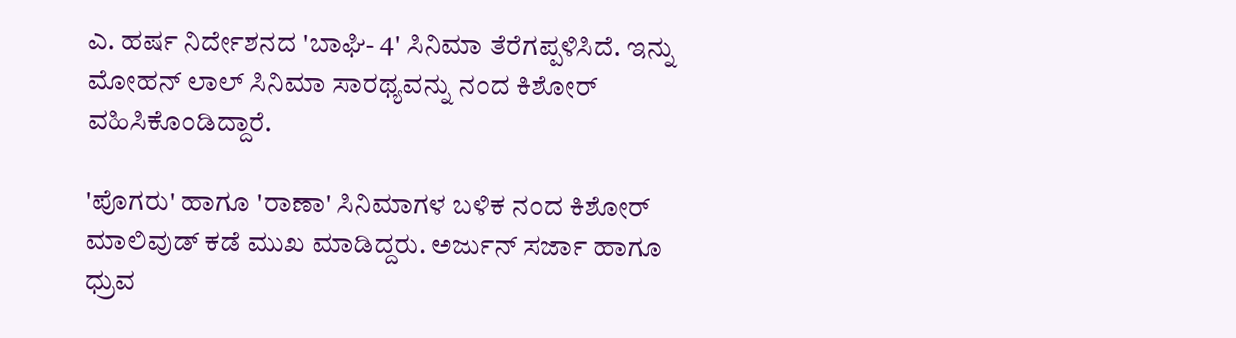ಎ. ಹರ್ಷ ನಿರ್ದೇಶನದ 'ಬಾಘಿ- 4' ಸಿನಿಮಾ ತೆರೆಗಪ್ಪಳಿಸಿದೆ. ಇನ್ನು ಮೋಹನ್ ಲಾಲ್ ಸಿನಿಮಾ ಸಾರಥ್ಯವನ್ನು ನಂದ ಕಿಶೋರ್ ವಹಿಸಿಕೊಂಡಿದ್ದಾರೆ.

'ಪೊಗರು' ಹಾಗೂ 'ರಾಣಾ' ಸಿನಿಮಾಗಳ ಬಳಿಕ ನಂದ ಕಿಶೋರ್ ಮಾಲಿವುಡ್ ಕಡೆ ಮುಖ ಮಾಡಿದ್ದರು. ಅರ್ಜುನ್ ಸರ್ಜಾ ಹಾಗೂ ಧ್ರುವ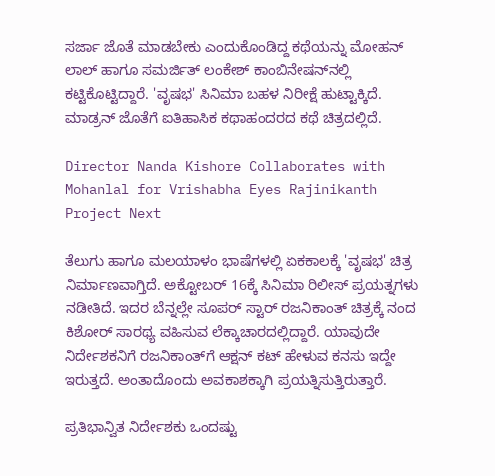ಸರ್ಜಾ ಜೊತೆ ಮಾಡಬೇಕು ಎಂದುಕೊಂಡಿದ್ದ ಕಥೆಯನ್ನು ಮೋಹನ್ ಲಾಲ್ ಹಾಗೂ ಸಮರ್ಜಿತ್ ಲಂಕೇಶ್ ಕಾಂಬಿನೇಷನ್‌ನಲ್ಲಿ ಕಟ್ಟಿಕೊಟ್ಟಿದ್ದಾರೆ. 'ವೃಷಭ' ಸಿನಿಮಾ ಬಹಳ ನಿರೀಕ್ಷೆ ಹುಟ್ಟಾಕ್ಕಿದೆ. ಮಾಡ್ರನ್ ಜೊತೆಗೆ ಐತಿಹಾಸಿಕ ಕಥಾಹಂದರದ ಕಥೆ ಚಿತ್ರದಲ್ಲಿದೆ.

Director Nanda Kishore Collaborates with Mohanlal for Vrishabha Eyes Rajinikanth Project Next

ತೆಲುಗು ಹಾಗೂ ಮಲಯಾಳಂ ಭಾಷೆಗಳಲ್ಲಿ ಏಕಕಾಲಕ್ಕೆ 'ವೃಷಭ' ಚಿತ್ರ ನಿರ್ಮಾಣವಾಗ್ತಿದೆ. ಅಕ್ಟೋಬರ್ 16ಕ್ಕೆ ಸಿನಿಮಾ ರಿಲೀಸ್ ಪ್ರಯತ್ನಗಳು ನಡೀತಿದೆ. ಇದರ ಬೆನ್ನಲ್ಲೇ ಸೂಪರ್ ಸ್ಟಾರ್ ರಜನಿಕಾಂತ್ ಚಿತ್ರಕ್ಕೆ ನಂದ ಕಿಶೋರ್ ಸಾರಥ್ಯ ವಹಿಸುವ ಲೆಕ್ಕಾಚಾರದಲ್ಲಿದ್ದಾರೆ. ಯಾವುದೇ ನಿರ್ದೇಶಕನಿಗೆ ರಜನಿಕಾಂತ್‌ಗೆ ಆಕ್ಷನ್ ಕಟ್ ಹೇಳುವ ಕನಸು ಇದ್ದೇ ಇರುತ್ತದೆ. ಅಂತಾದೊಂದು ಅವಕಾಶಕ್ಕಾಗಿ ಪ್ರಯತ್ನಿಸುತ್ತಿರುತ್ತಾರೆ.

ಪ್ರತಿಭಾನ್ವಿತ ನಿರ್ದೇಶಕು ಒಂದಷ್ಟು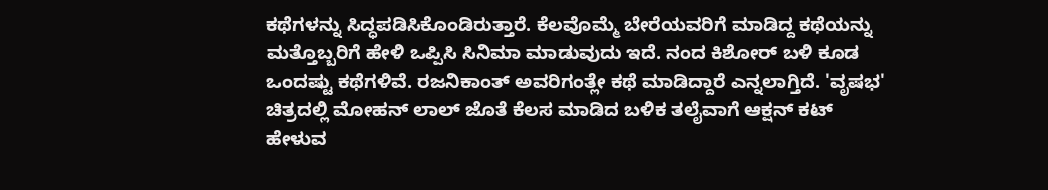ಕಥೆಗಳನ್ನು ಸಿದ್ಧಪಡಿಸಿಕೊಂಡಿರುತ್ತಾರೆ. ಕೆಲವೊಮ್ಮೆ ಬೇರೆಯವರಿಗೆ ಮಾಡಿದ್ದ ಕಥೆಯನ್ನು ಮತ್ತೊಬ್ಬರಿಗೆ ಹೇಳಿ ಒಪ್ಪಿಸಿ ಸಿನಿಮಾ ಮಾಡುವುದು ಇದೆ. ನಂದ ಕಿಶೋರ್ ಬಳಿ ಕೂಡ ಒಂದಷ್ಟು ಕಥೆಗಳಿವೆ. ರಜನಿಕಾಂತ್ ಅವರಿಗಂತ್ಲೇ ಕಥೆ ಮಾಡಿದ್ದಾರೆ ಎನ್ನಲಾಗ್ತಿದೆ. 'ವೃಷಭ' ಚಿತ್ರದಲ್ಲಿ ಮೋಹನ್ ಲಾಲ್‌ ಜೊತೆ ಕೆಲಸ ಮಾಡಿದ ಬಳಿಕ ತಲೈವಾಗೆ ಆಕ್ಷನ್ ಕಟ್ ಹೇಳುವ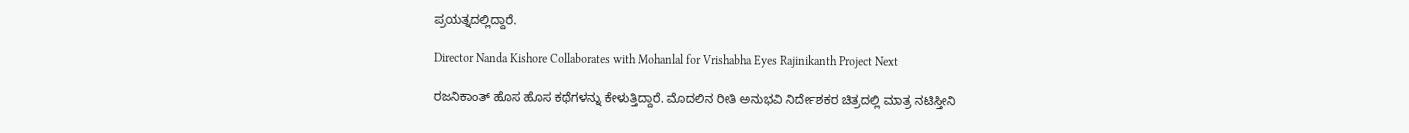ಪ್ರಯತ್ನದಲ್ಲಿದ್ದಾರೆ.

Director Nanda Kishore Collaborates with Mohanlal for Vrishabha Eyes Rajinikanth Project Next

ರಜನಿಕಾಂತ್ ಹೊಸ ಹೊಸ ಕಥೆಗಳನ್ನು ಕೇಳುತ್ತಿದ್ದಾರೆ. ಮೊದಲಿನ ರೀತಿ ಅನುಭವಿ ನಿರ್ದೇಶಕರ ಚಿತ್ರದಲ್ಲಿ ಮಾತ್ರ ನಟಿಸ್ತೀನಿ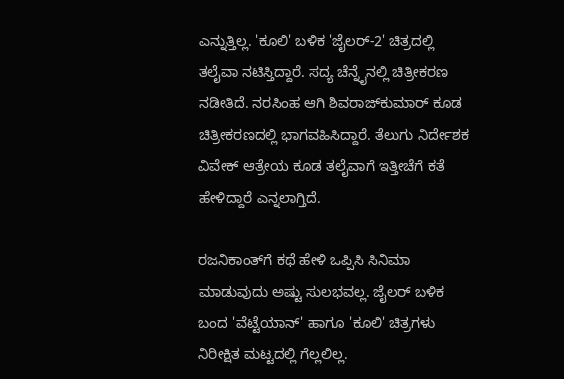ಎನ್ನುತ್ತಿಲ್ಲ. 'ಕೂಲಿ' ಬಳಿಕ 'ಜೈಲರ್-2' ಚಿತ್ರದಲ್ಲಿ ತಲೈವಾ ನಟಿಸ್ತಿದ್ದಾರೆ. ಸದ್ಯ ಚೆನ್ನೈನಲ್ಲಿ ಚಿತ್ರೀಕರಣ ನಡೀತಿದೆ. ನರಸಿಂಹ ಆಗಿ ಶಿವರಾಜ್‌ಕುಮಾರ್ ಕೂಡ ಚಿತ್ರೀಕರಣದಲ್ಲಿ ಭಾಗವಹಿಸಿದ್ದಾರೆ. ತೆಲುಗು ನಿರ್ದೇಶಕ ವಿವೇಕ್ ಆತ್ರೇಯ ಕೂಡ ತಲೈವಾಗೆ ಇತ್ತೀಚೆಗೆ ಕತೆ ಹೇಳಿದ್ದಾರೆ ಎನ್ನಲಾಗ್ತಿದೆ.

ರಜನಿಕಾಂತ್‌ಗೆ ಕಥೆ ಹೇಳಿ ಒಪ್ಪಿಸಿ ಸಿನಿಮಾ ಮಾಡುವುದು ಅಷ್ಟು ಸುಲಭವಲ್ಲ. ಜೈಲರ್ ಬಳಿಕ ಬಂದ 'ವೆಟ್ಟೆಯಾನ್' ಹಾಗೂ 'ಕೂಲಿ' ಚಿತ್ರಗಳು ನಿರೀಕ್ಷಿತ ಮಟ್ಟದಲ್ಲಿ ಗೆಲ್ಲಲಿಲ್ಲ.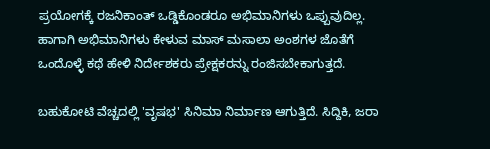ಪ್ರಯೋಗಕ್ಕೆ ರಜನಿಕಾಂತ್ ಒಡ್ಡಿಕೊಂಡರೂ ಅಭಿಮಾನಿಗಳು ಒಪ್ಪುವುದಿಲ್ಲ. ಹಾಗಾಗಿ ಅಭಿಮಾನಿಗಳು ಕೇಳುವ ಮಾಸ್ ಮಸಾಲಾ ಅಂಶಗಳ ಜೊತೆಗೆ ಒಂದೊಳ್ಳೆ ಕಥೆ ಹೇಳಿ ನಿರ್ದೇಶಕರು ಪ್ರೇಕ್ಷಕರನ್ನು ರಂಜಿಸಬೇಕಾಗುತ್ತದೆ.

ಬಹುಕೋಟಿ ವೆಚ್ಚದಲ್ಲಿ 'ವೃಷಭ' ಸಿನಿಮಾ ನಿರ್ಮಾಣ ಆಗುತ್ತಿದೆ. ಸಿದ್ದಿಕಿ, ಜರಾ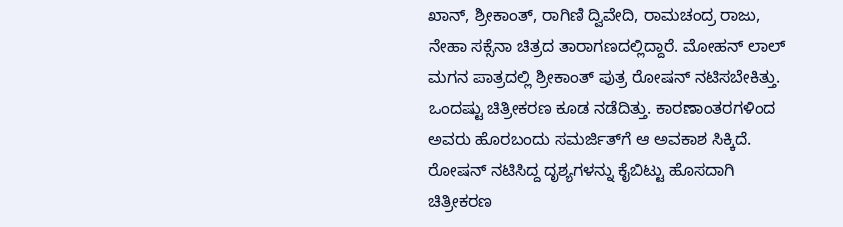ಖಾನ್, ಶ್ರೀಕಾಂತ್, ರಾಗಿಣಿ ದ್ವಿವೇದಿ, ರಾಮಚಂದ್ರ ರಾಜು, ನೇಹಾ ಸಕ್ಸೆನಾ ಚಿತ್ರದ ತಾರಾಗಣದಲ್ಲಿದ್ದಾರೆ. ಮೋಹನ್ ಲಾಲ್ ಮಗನ ಪಾತ್ರದಲ್ಲಿ ಶ್ರೀಕಾಂತ್ ಪುತ್ರ ರೋಷನ್ ನಟಿಸಬೇಕಿತ್ತು. ಒಂದಷ್ಟು ಚಿತ್ರೀಕರಣ ಕೂಡ ನಡೆದಿತ್ತು. ಕಾರಣಾಂತರಗಳಿಂದ ಅವರು ಹೊರಬಂದು ಸಮರ್ಜಿತ್‌ಗೆ ಆ ಅವಕಾಶ ಸಿಕ್ಕಿದೆ. ರೋಷನ್ ನಟಿಸಿದ್ದ ದೃಶ್ಯಗಳನ್ನು ಕೈಬಿಟ್ಟು ಹೊಸದಾಗಿ ಚಿತ್ರೀಕರಣ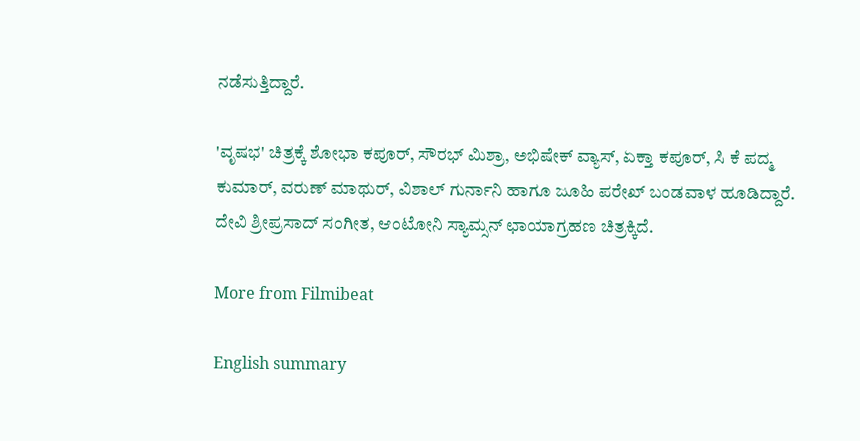ನಡೆಸುತ್ತಿದ್ದಾರೆ.

'ವೃಷಭ' ಚಿತ್ರಕ್ಕೆ ಶೋಭಾ ಕಪೂರ್, ಸೌರಭ್ ಮಿಶ್ರಾ, ಅಭಿಷೇಕ್ ವ್ಯಾಸ್, ಏಕ್ತಾ ಕಪೂರ್, ಸಿ ಕೆ ಪದ್ಮ ಕುಮಾರ್, ವರುಣ್ ಮಾಥುರ್, ವಿಶಾಲ್ ಗುರ್ನಾನಿ ಹಾಗೂ ಜೂಹಿ ಪರೇಖ್ ಬಂಡವಾಳ ಹೂಡಿದ್ದಾರೆ. ದೇವಿ ಶ್ರೀಪ್ರಸಾದ್ ಸಂಗೀತ, ಆಂಟೋನಿ ಸ್ಯಾಮ್ಸನ್ ಛಾಯಾಗ್ರಹಣ ಚಿತ್ರಕ್ಕಿದೆ.

More from Filmibeat

English summary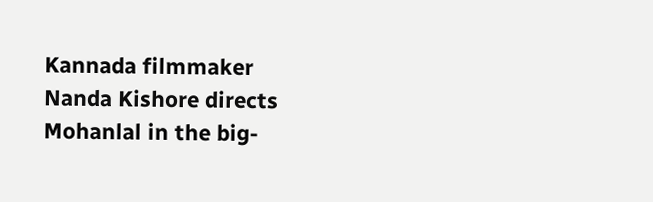Kannada filmmaker Nanda Kishore directs Mohanlal in the big-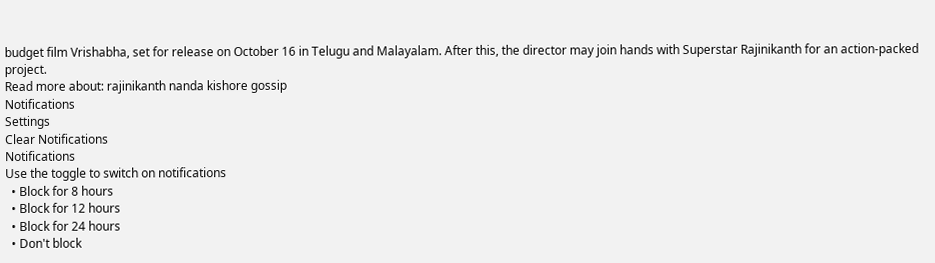budget film Vrishabha, set for release on October 16 in Telugu and Malayalam. After this, the director may join hands with Superstar Rajinikanth for an action-packed project.
Read more about: rajinikanth nanda kishore gossip
Notifications
Settings
Clear Notifications
Notifications
Use the toggle to switch on notifications
  • Block for 8 hours
  • Block for 12 hours
  • Block for 24 hours
  • Don't block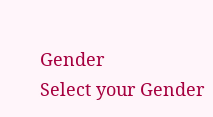Gender
Select your Gender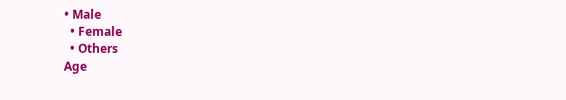• Male
  • Female
  • Others
Age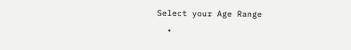Select your Age Range
  •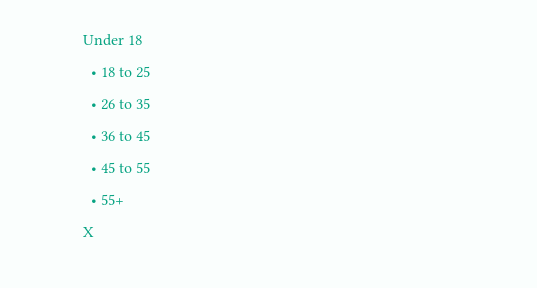Under 18
  • 18 to 25
  • 26 to 35
  • 36 to 45
  • 45 to 55
  • 55+
X